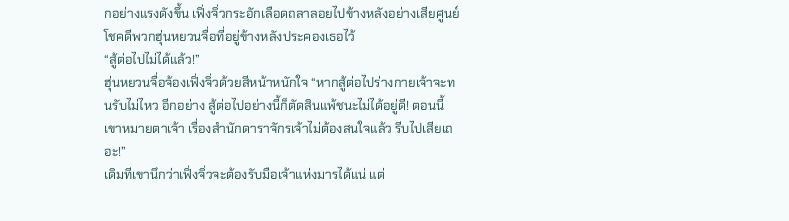กอย่างแรงดังขึ้น เฟิ่งจิ่วกระอักเลือดถลาลอยไปข้างหลังอย่างเสียศูนย์ โชคดีพวกฮุ่นหยวนจื่อที่อยู่ข้างหลังประคองเธอไว้
“สู้ต่อไปไม่ได้แล้ว!”
ฮุ่นหยวนจื่อจ้องเฟิ่งจิ่วด้วยสีหน้าหนักใจ “หากสู้ต่อไปร่างกายเจ้าจะทนรับไม่ไหว อีกอย่าง สู้ต่อไปอย่างนี้ก็ตัดสินแพ้ชนะไม่ได้อยู่ดี! ตอนนี้เขาหมายตาเจ้า เรื่องสำนักดาราจักรเจ้าไม่ต้องสนใจแล้ว รีบไปเสียเถอะ!”
เดิมทีเขานึกว่าเฟิ่งจิ่วจะต้องรับมือเจ้าแห่งมารได้แน่ แต่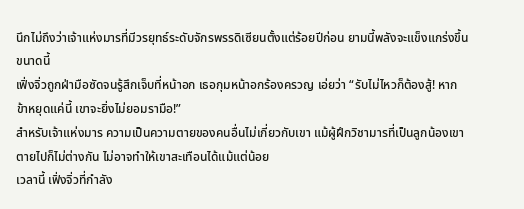นึกไม่ถึงว่าเจ้าแห่งมารที่มีวรยุทธ์ระดับจักรพรรดิเซียนตั้งแต่ร้อยปีก่อน ยามนี้พลังจะแข็งแกร่งขึ้นขนาดนี้
เฟิ่งจิ่วถูกฝ่ามือซัดจนรู้สึกเจ็บที่หน้าอก เธอกุมหน้าอกร้องครวญ เอ่ยว่า “รับไม่ไหวก็ต้องสู้! หากข้าหยุดแค่นี้ เขาจะยิ่งไม่ยอมรามือ!”
สำหรับเจ้าแห่งมาร ความเป็นความตายของคนอื่นไม่เกี่ยวกับเขา แม้ผู้ฝึกวิชามารที่เป็นลูกน้องเขาตายไปก็ไม่ต่างกัน ไม่อาจทำให้เขาสะเทือนได้แม้แต่น้อย
เวลานี้ เฟิ่งจิ่วที่กำลัง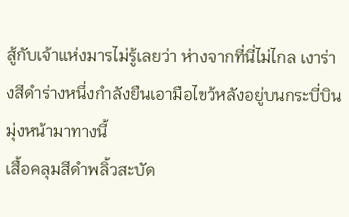สู้กับเจ้าแห่งมารไม่รู้เลยว่า ห่างจากที่นี่ไม่ไกล เงาร่างสีดำร่างหนึ่งกำลังยืนเอามือไขว้หลังอยู่บนกระบี่บิน มุ่งหน้ามาทางนี้
เสื้อคลุมสีดำพลิ้วสะบัด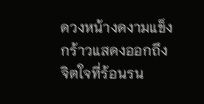ดวงหน้างดงามแข็งกร้าวแสดงออกถึงจิตใจที่ร้อนรน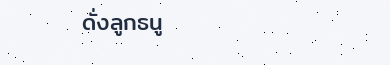ดั่งลูกธนู